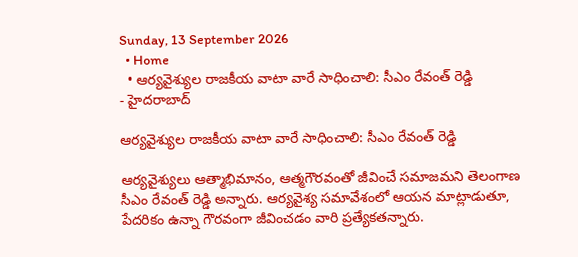Sunday, 13 September 2026
  • Home
  • ఆర్యవైశ్యుల రాజకీయ వాటా వారే సాధించాలి: సీఎం రేవంత్ రెడ్డి
- హైదరాబాద్

ఆర్యవైశ్యుల రాజకీయ వాటా వారే సాధించాలి: సీఎం రేవంత్ రెడ్డి

ఆర్యవైశ్యులు ఆత్మాభిమానం, ఆత్మగౌరవంతో జీవించే సమాజమని తెలంగాణ సీఎం రేవంత్ రెడ్డి అన్నారు. ఆర్యవైశ్య సమావేశంలో ఆయన మాట్లాడుతూ, పేదరికం ఉన్నా గౌరవంగా జీవించడం వారి ప్రత్యేకతన్నారు.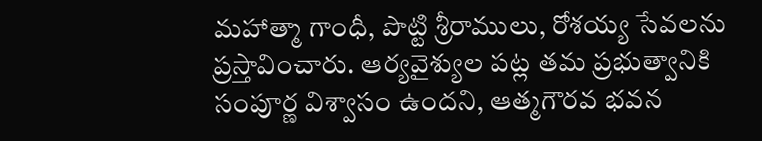మహాత్మా గాంధీ, పొట్టి శ్రీరాములు, రోశయ్య సేవలను ప్రస్తావించారు. ఆర్యవైశ్యుల పట్ల తమ ప్రభుత్వానికి సంపూర్ణ విశ్వాసం ఉందని, ఆత్మగౌరవ భవన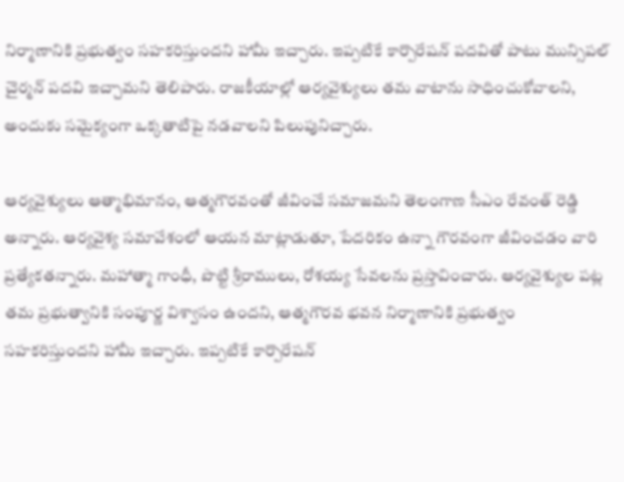నిర్మాణానికి ప్రభుత్వం సహకరిస్తుందని హామీ ఇచ్చారు. ఇప్పటికే కార్పొరేషన్ పదవితో పాటు మున్సిపల్ చైర్మన్ పదవి ఇచ్చామని తెలిపారు. రాజకీయాల్లో ఆర్యవైశ్యులు తమ వాటాను సాధించుకోవాలని, అందుకు సమైక్యంగా ఒక్కతాటిపై నడవాలని పిలుపునిచ్చారు.

ఆర్యవైశ్యులు ఆత్మాభిమానం, ఆత్మగౌరవంతో జీవించే సమాజమని తెలంగాణ సీఎం రేవంత్ రెడ్డి అన్నారు. ఆర్యవైశ్య సమావేశంలో ఆయన మాట్లాడుతూ, పేదరికం ఉన్నా గౌరవంగా జీవించడం వారి ప్రత్యేకతన్నారు. మహాత్మా గాంధీ, పొట్టి శ్రీరాములు, రోశయ్య సేవలను ప్రస్తావించారు. ఆర్యవైశ్యుల పట్ల తమ ప్రభుత్వానికి సంపూర్ణ విశ్వాసం ఉందని, ఆత్మగౌరవ భవన నిర్మాణానికి ప్రభుత్వం సహకరిస్తుందని హామీ ఇచ్చారు. ఇప్పటికే కార్పొరేషన్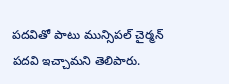పదవితో పాటు మున్సిపల్ చైర్మన్ పదవి ఇచ్చామని తెలిపారు.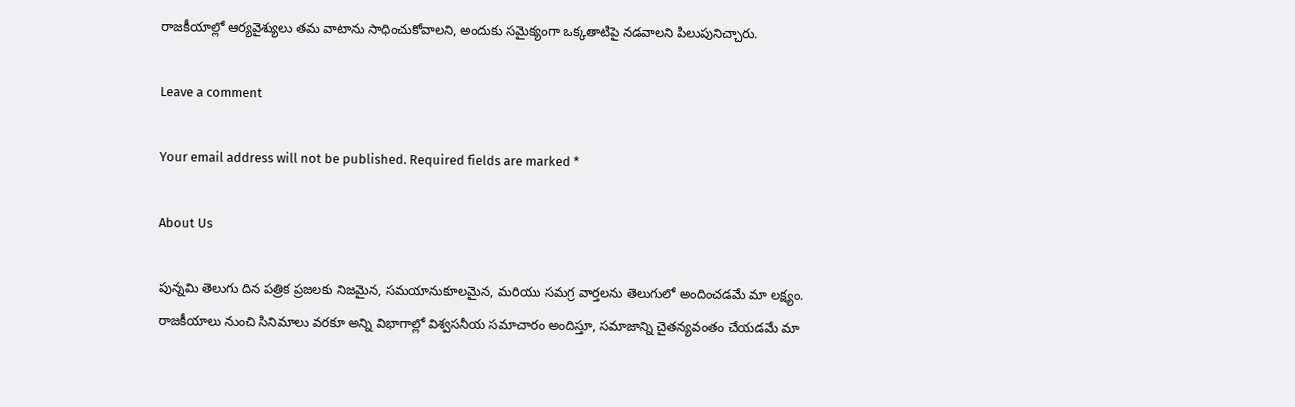రాజకీయాల్లో ఆర్యవైశ్యులు తమ వాటాను సాధించుకోవాలని, అందుకు సమైక్యంగా ఒక్కతాటిపై నడవాలని పిలుపునిచ్చారు.

Leave a comment

Your email address will not be published. Required fields are marked *

About Us

పున్నమి తెలుగు దిన పత్రిక ప్రజలకు నిజమైన, సమయానుకూలమైన, మరియు సమగ్ర వార్తలను తెలుగులో అందించడమే మా లక్ష్యం.
రాజకీయాలు నుంచి సినిమాలు వరకూ అన్ని విభాగాల్లో విశ్వసనీయ సమాచారం అందిస్తూ, సమాజాన్ని చైతన్యవంతం చేయడమే మా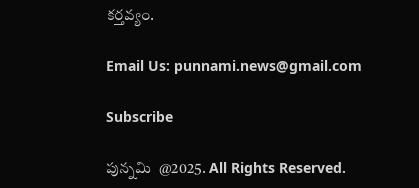కర్తవ్యం.

Email Us: punnami.news@gmail.com

Subscribe

పున్నమి  @2025. All Rights Reserved.